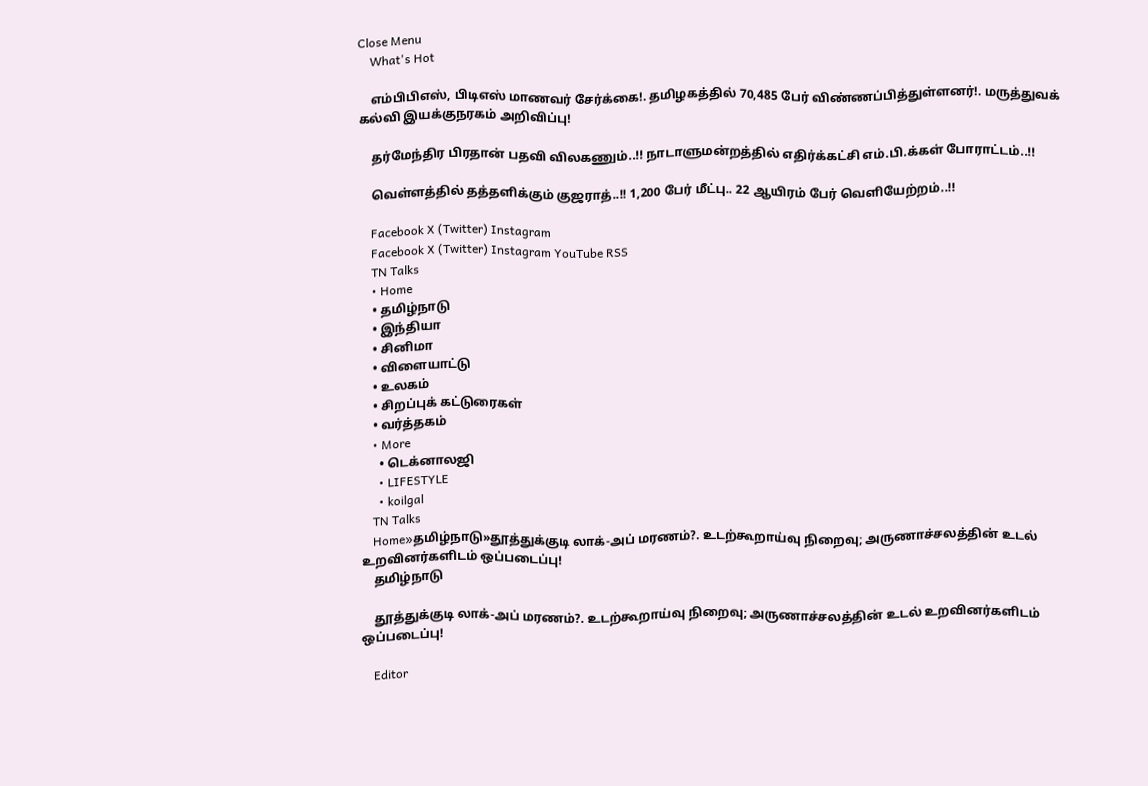Close Menu
    What's Hot

    எம்பிபிஎஸ், பிடிஎஸ் மாணவர் சேர்க்கை!. தமிழகத்தில் 70,485 பேர் விண்ணப்பித்துள்ளனர்!. மருத்துவக் கல்வி இயக்குநரகம் அறிவிப்பு!

    தர்மேந்திர பிரதான் பதவி விலகணும்..!! நாடாளுமன்றத்தில் எதிர்க்கட்சி எம்.பி.க்கள் போராட்டம்..!!

    வெள்ளத்தில் தத்தளிக்கும் குஜராத்..!! 1,200 பேர் மீட்பு.. 22 ஆயிரம் பேர் வெளியேற்றம்..!!

    Facebook X (Twitter) Instagram
    Facebook X (Twitter) Instagram YouTube RSS
    TN Talks
    • Home
    • தமிழ்நாடு
    • இந்தியா
    • சினிமா
    • விளையாட்டு
    • உலகம்
    • சிறப்புக் கட்டுரைகள்
    • வர்த்தகம்
    • More
      • டெக்னாலஜி
      • LIFESTYLE
      • koilgal
    TN Talks
    Home»தமிழ்நாடு»தூத்துக்குடி லாக்-அப் மரணம்?. உடற்கூறாய்வு நிறைவு; அருணாச்சலத்தின் உடல் உறவினர்களிடம் ஒப்படைப்பு!
    தமிழ்நாடு

    தூத்துக்குடி லாக்-அப் மரணம்?. உடற்கூறாய்வு நிறைவு; அருணாச்சலத்தின் உடல் உறவினர்களிடம் ஒப்படைப்பு!

    Editor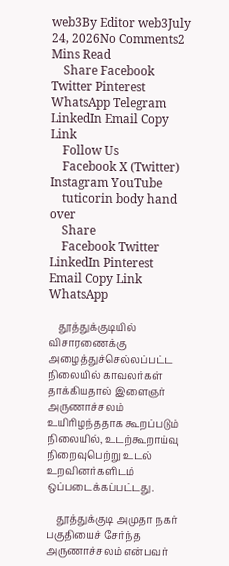web3By Editor web3July 24, 2026No Comments2 Mins Read
    Share Facebook Twitter Pinterest WhatsApp Telegram LinkedIn Email Copy Link
    Follow Us
    Facebook X (Twitter) Instagram YouTube
    tuticorin body hand over
    Share
    Facebook Twitter LinkedIn Pinterest Email Copy Link WhatsApp

    தூத்துக்குடியில் விசாரணைக்கு அழைத்துச்செல்லப்பட்ட நிலையில் காவலர்கள் தாக்கியதால் இளைஞர் அருணாச்சலம் உயிரிழந்ததாக கூறப்படும் நிலையில், உடற்கூறாய்வு நிறைவுபெற்று உடல் உறவினர்களிடம் ஒப்படைக்கப்பட்டது.

    தூத்துக்குடி அமுதா நகர் பகுதியைச் சேர்ந்த அருணாச்சலம் என்பவர்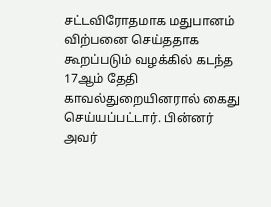சட்டவிரோதமாக மதுபானம் விற்பனை செய்ததாக கூறப்படும் வழக்கில் கடந்த 17ஆம் தேதி காவல்துறையினரால் கைது செய்யப்பட்டார். பின்னர் அவர்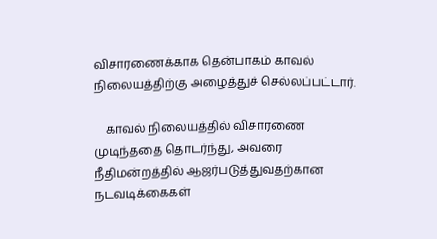விசாரணைக்காக தென்பாகம் காவல் நிலையத்திற்கு அழைத்துச் செல்லப்பட்டார்.

    காவல் நிலையத்தில் விசாரணை முடிந்ததை தொடர்ந்து, அவரை நீதிமன்றத்தில் ஆஜர்படுத்துவதற்கான நடவடிக்கைகள்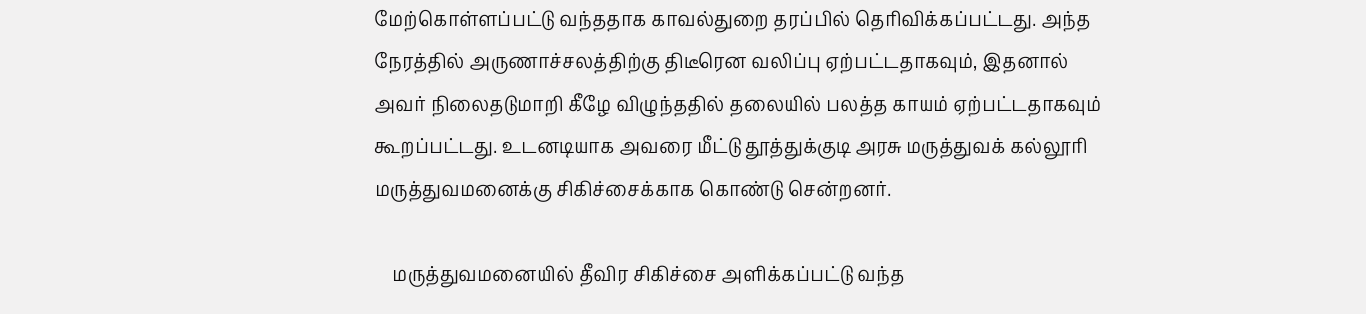மேற்கொள்ளப்பட்டு வந்ததாக காவல்துறை தரப்பில் தெரிவிக்கப்பட்டது. அந்த நேரத்தில் அருணாச்சலத்திற்கு திடீரென வலிப்பு ஏற்பட்டதாகவும், இதனால் அவர் நிலைதடுமாறி கீழே விழுந்ததில் தலையில் பலத்த காயம் ஏற்பட்டதாகவும் கூறப்பட்டது. உடனடியாக அவரை மீட்டு தூத்துக்குடி அரசு மருத்துவக் கல்லூரி மருத்துவமனைக்கு சிகிச்சைக்காக கொண்டு சென்றனர்.

    மருத்துவமனையில் தீவிர சிகிச்சை அளிக்கப்பட்டு வந்த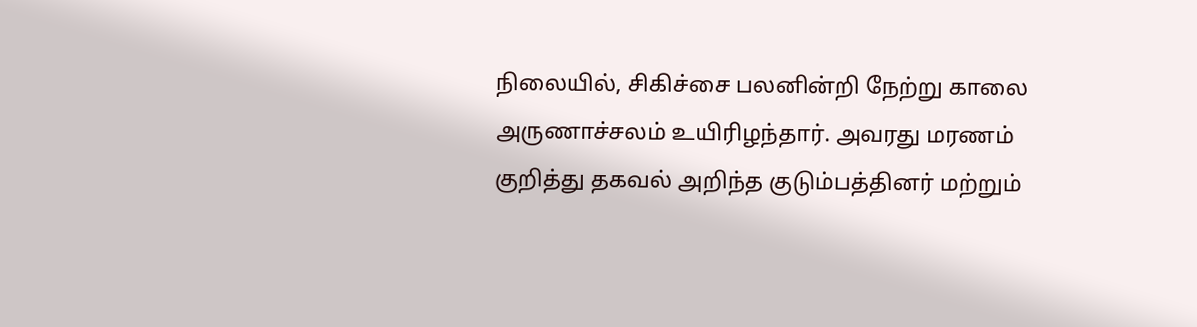நிலையில், சிகிச்சை பலனின்றி நேற்று காலை அருணாச்சலம் உயிரிழந்தார். அவரது மரணம் குறித்து தகவல் அறிந்த குடும்பத்தினர் மற்றும்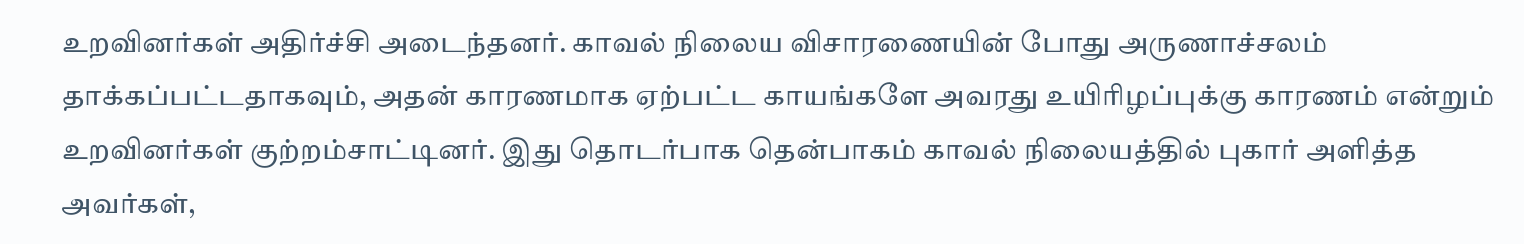உறவினர்கள் அதிர்ச்சி அடைந்தனர். காவல் நிலைய விசாரணையின் போது அருணாச்சலம் தாக்கப்பட்டதாகவும், அதன் காரணமாக ஏற்பட்ட காயங்களே அவரது உயிரிழப்புக்கு காரணம் என்றும் உறவினர்கள் குற்றம்சாட்டினர். இது தொடர்பாக தென்பாகம் காவல் நிலையத்தில் புகார் அளித்த அவர்கள்,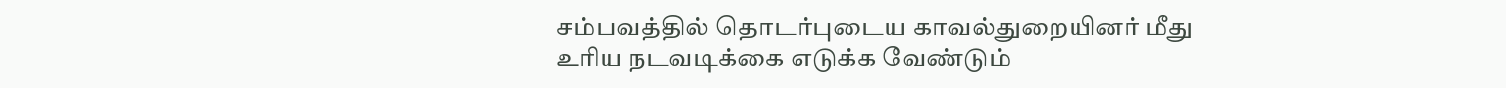சம்பவத்தில் தொடர்புடைய காவல்துறையினர் மீது உரிய நடவடிக்கை எடுக்க வேண்டும்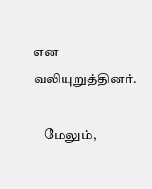என வலியுறுத்தினர்.

    மேலும்,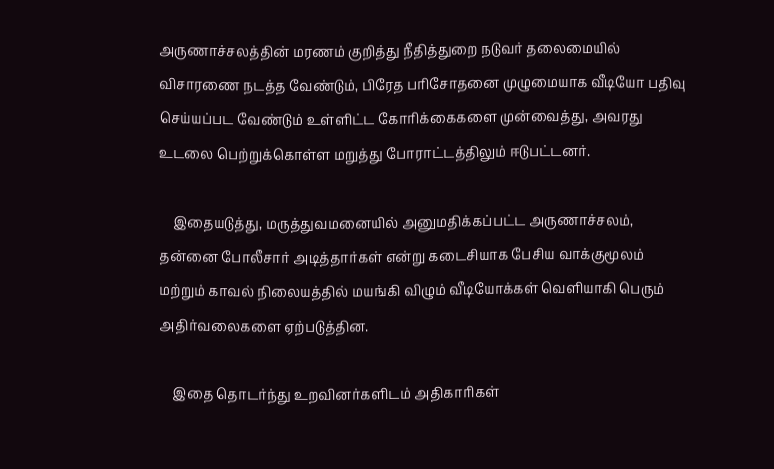அருணாச்சலத்தின் மரணம் குறித்து நீதித்துறை நடுவர் தலைமையில் விசாரணை நடத்த வேண்டும், பிரேத பரிசோதனை முழுமையாக வீடியோ பதிவு செய்யப்பட வேண்டும் உள்ளிட்ட கோரிக்கைகளை முன்வைத்து, அவரது உடலை பெற்றுக்கொள்ள மறுத்து போராட்டத்திலும் ஈடுபட்டனர்.

    இதையடுத்து, மருத்துவமனையில் அனுமதிக்கப்பட்ட அருணாச்சலம், தன்னை போலீசார் அடித்தார்கள் என்று கடைசியாக பேசிய வாக்குமூலம் மற்றும் காவல் நிலையத்தில் மயங்கி விழும் வீடியோக்கள் வெளியாகி பெரும் அதிர்வலைகளை ஏற்படுத்தின.

    இதை தொடர்ந்து உறவினர்களிடம் அதிகாரிகள்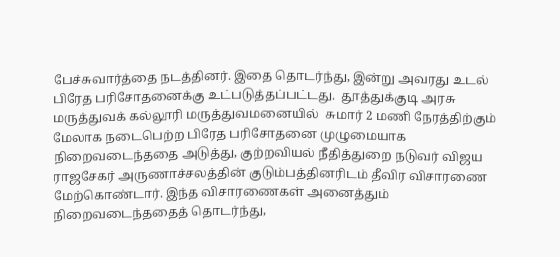பேச்சுவார்த்தை நடத்தினர். இதை தொடர்ந்து, இன்று அவரது உடல் பிரேத பரிசோதனைக்கு உட்படுத்தப்பட்டது.  தூத்துக்குடி அரசு மருத்துவக் கல்லூரி மருத்துவமனையில்  சுமார் 2 மணி நேரத்திற்கும் மேலாக நடைபெற்ற பிரேத பரிசோதனை முழுமையாக நிறைவடைந்ததை அடுத்து, குற்றவியல் நீதித்துறை நடுவர் விஜய ராஜசேகர் அருணாச்சலத்தின் குடும்பத்தினரிடம் தீவிர விசாரணை மேற்கொண்டார். இந்த விசாரணைகள் அனைத்தும் நிறைவடைந்ததைத் தொடர்ந்து,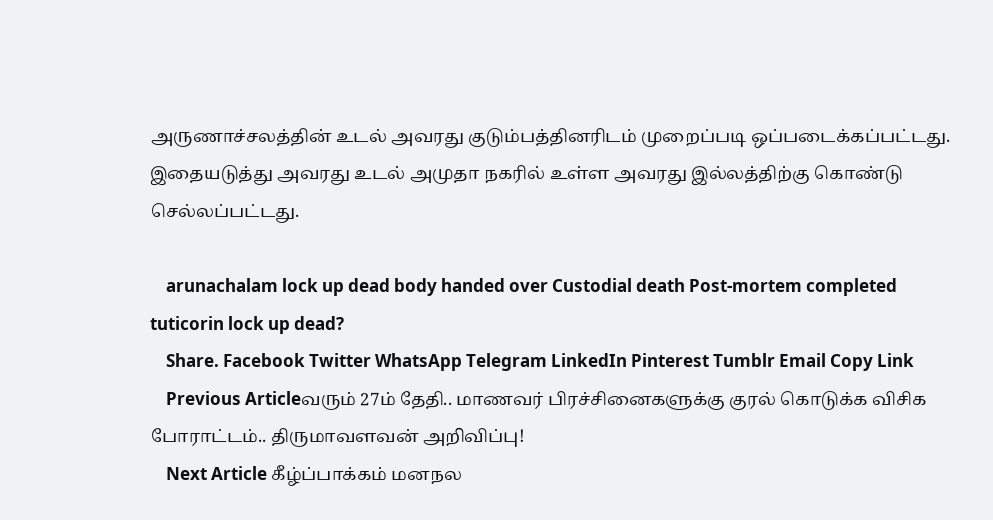அருணாச்சலத்தின் உடல் அவரது குடும்பத்தினரிடம் முறைப்படி ஒப்படைக்கப்பட்டது. இதையடுத்து அவரது உடல் அமுதா நகரில் உள்ள அவரது இல்லத்திற்கு கொண்டு செல்லப்பட்டது.

    arunachalam lock up dead body handed over Custodial death Post-mortem completed tuticorin lock up dead?
    Share. Facebook Twitter WhatsApp Telegram LinkedIn Pinterest Tumblr Email Copy Link
    Previous Articleவரும் 27ம் தேதி.. மாணவர் பிரச்சினைகளுக்கு குரல் கொடுக்க விசிக போராட்டம்.. திருமாவளவன் அறிவிப்பு!
    Next Article கீழ்ப்பாக்கம் மனநல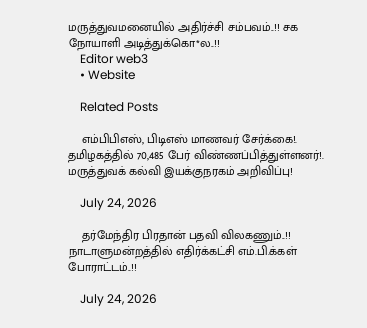மருத்துவமனையில் அதிர்ச்சி சம்பவம்..!! சக நோயாளி அடித்துக்கொ*ல..!!
    Editor web3
    • Website

    Related Posts

    எம்பிபிஎஸ், பிடிஎஸ் மாணவர் சேர்க்கை!. தமிழகத்தில் 70,485 பேர் விண்ணப்பித்துள்ளனர்!. மருத்துவக் கல்வி இயக்குநரகம் அறிவிப்பு!

    July 24, 2026

    தர்மேந்திர பிரதான் பதவி விலகணும்..!! நாடாளுமன்றத்தில் எதிர்க்கட்சி எம்.பி.க்கள் போராட்டம்..!!

    July 24, 2026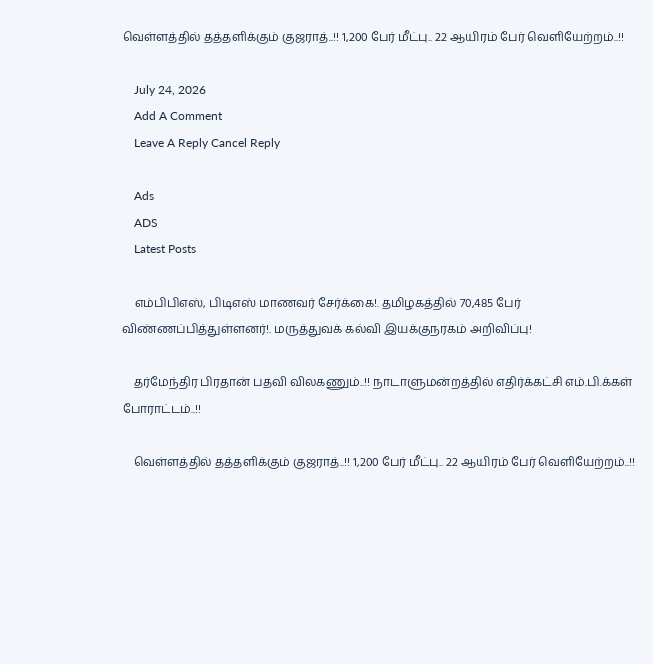வெள்ளத்தில் தத்தளிக்கும் குஜராத்..!! 1,200 பேர் மீட்பு.. 22 ஆயிரம் பேர் வெளியேற்றம்..!!

    July 24, 2026
    Add A Comment
    Leave A Reply Cancel Reply

    Ads
    ADS
    Latest Posts

    எம்பிபிஎஸ், பிடிஎஸ் மாணவர் சேர்க்கை!. தமிழகத்தில் 70,485 பேர் விண்ணப்பித்துள்ளனர்!. மருத்துவக் கல்வி இயக்குநரகம் அறிவிப்பு!

    தர்மேந்திர பிரதான் பதவி விலகணும்..!! நாடாளுமன்றத்தில் எதிர்க்கட்சி எம்.பி.க்கள் போராட்டம்..!!

    வெள்ளத்தில் தத்தளிக்கும் குஜராத்..!! 1,200 பேர் மீட்பு.. 22 ஆயிரம் பேர் வெளியேற்றம்..!!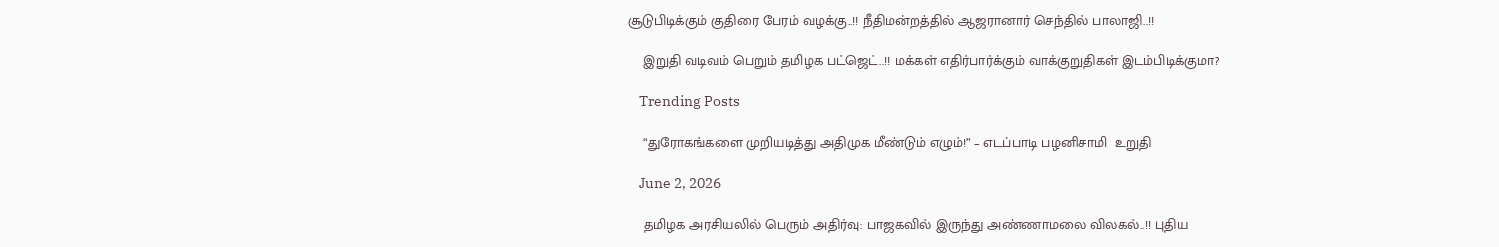சூடுபிடிக்கும் குதிரை பேரம் வழக்கு..!! நீதிமன்றத்தில் ஆஜரானார் செந்தில் பாலாஜி..!!

    இறுதி வடிவம் பெறும் தமிழக பட்ஜெட்..!! மக்கள் எதிர்பார்க்கும் வாக்குறுதிகள் இடம்பிடிக்குமா?

    Trending Posts

    “துரோகங்களை முறியடித்து அதிமுக மீண்டும் எழும்!” – எடப்பாடி பழனிசாமி  உறுதி

    June 2, 2026

    தமிழக அரசியலில் பெரும் அதிர்வு: பாஜகவில் இருந்து அண்ணாமலை விலகல்..!! புதிய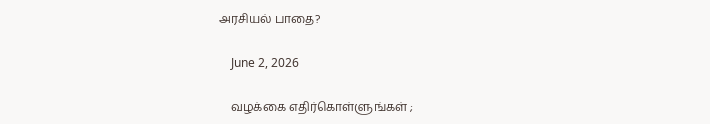அரசியல் பாதை?

    June 2, 2026

    வழக்கை எதிர்கொள்ளுங்கள் ;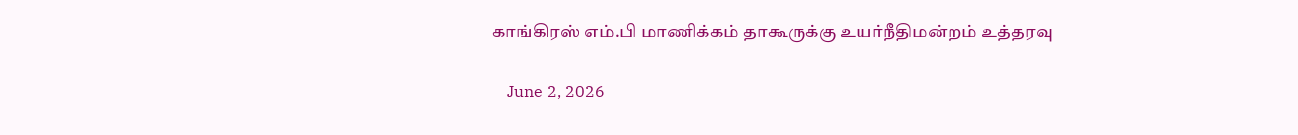காங்கிரஸ் எம்.பி மாணிக்கம் தாகூருக்கு உயர்நீதிமன்றம் உத்தரவு

    June 2, 2026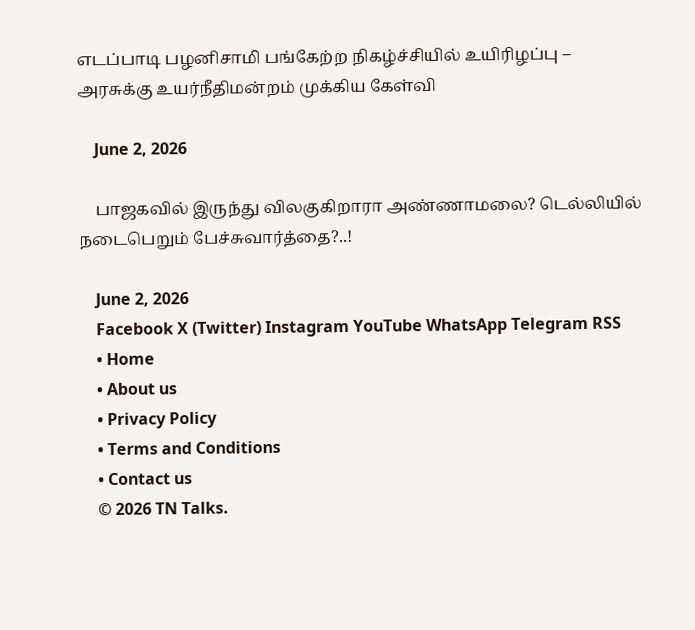எடப்பாடி பழனிசாமி பங்கேற்ற நிகழ்ச்சியில் உயிரிழப்பு – அரசுக்கு உயர்நீதிமன்றம் முக்கிய கேள்வி

    June 2, 2026

    பாஜகவில் இருந்து விலகுகிறாரா அண்ணாமலை? டெல்லியில் நடைபெறும் பேச்சுவார்த்தை?..!

    June 2, 2026
    Facebook X (Twitter) Instagram YouTube WhatsApp Telegram RSS
    • Home
    • About us
    • Privacy Policy
    • Terms and Conditions
    • Contact us
    © 2026 TN Talks.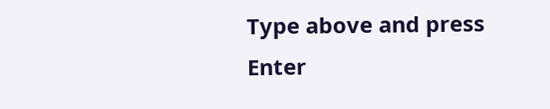Type above and press Enter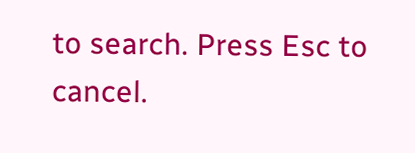to search. Press Esc to cancel.